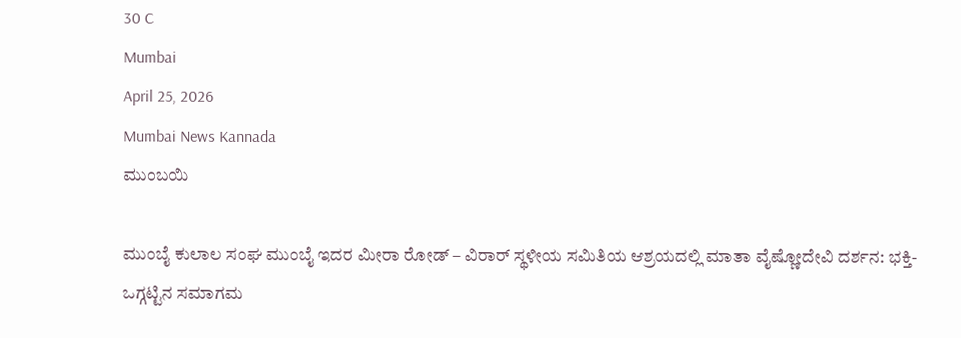30 C
Mumbai
April 25, 2026
Mumbai News Kannada
ಮುಂಬಯಿ

ಮುಂಬೈ ಕುಲಾಲ ಸಂಘ ಮುಂಬೈ ಇದರ ಮೀರಾ ರೋಡ್ – ವಿರಾರ್ ಸ್ಥಳೀಯ ಸಮಿತಿಯ ಆಶ್ರಯದಲ್ಲಿ ಮಾತಾ ವೈಷ್ಣೋದೇವಿ ದರ್ಶನ: ಭಕ್ತಿ-ಒಗ್ಗಟ್ಟಿನ ಸಮಾಗಮ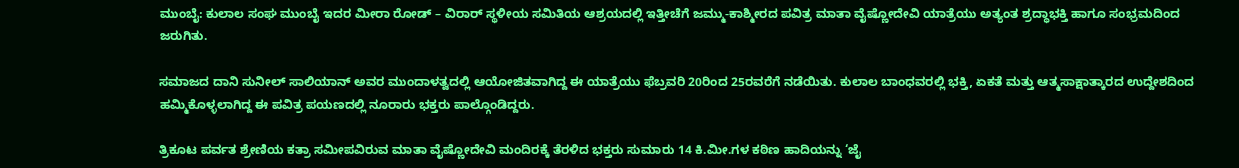ಮುಂಬೈ: ಕುಲಾಲ ಸಂಘ ಮುಂಬೈ ಇದರ ಮೀರಾ ರೋಡ್ – ವಿರಾರ್ ಸ್ಥಳೀಯ ಸಮಿತಿಯ ಆಶ್ರಯದಲ್ಲಿ ಇತ್ತೀಚೆಗೆ ಜಮ್ಮು-ಕಾಶ್ಮೀರದ ಪವಿತ್ರ ಮಾತಾ ವೈಷ್ಣೋದೇವಿ ಯಾತ್ರೆಯು ಅತ್ಯಂತ ಶ್ರದ್ಧಾಭಕ್ತಿ ಹಾಗೂ ಸಂಭ್ರಮದಿಂದ ಜರುಗಿತು.

ಸಮಾಜದ ದಾನಿ ಸುನೀಲ್ ಸಾಲಿಯಾನ್ ಅವರ ಮುಂದಾಳತ್ವದಲ್ಲಿ ಆಯೋಜಿತವಾಗಿದ್ದ ಈ ಯಾತ್ರೆಯು ಫೆಬ್ರವರಿ 20ರಿಂದ 25ರವರೆಗೆ ನಡೆಯಿತು. ಕುಲಾಲ ಬಾಂಧವರಲ್ಲಿ ಭಕ್ತಿ, ಏಕತೆ ಮತ್ತು ಆತ್ಮಸಾಕ್ಷಾತ್ಕಾರದ ಉದ್ದೇಶದಿಂದ ಹಮ್ಮಿಕೊಳ್ಳಲಾಗಿದ್ದ ಈ ಪವಿತ್ರ ಪಯಣದಲ್ಲಿ ನೂರಾರು ಭಕ್ತರು ಪಾಲ್ಗೊಂಡಿದ್ದರು.

ತ್ರಿಕೂಟ ಪರ್ವತ ಶ್ರೇಣಿಯ ಕತ್ರಾ ಸಮೀಪವಿರುವ ಮಾತಾ ವೈಷ್ಣೋದೇವಿ ಮಂದಿರಕ್ಕೆ ತೆರಳಿದ ಭಕ್ತರು ಸುಮಾರು 14 ಕಿ.ಮೀ.ಗಳ ಕಠಿಣ ಹಾದಿಯನ್ನು ‘ಜೈ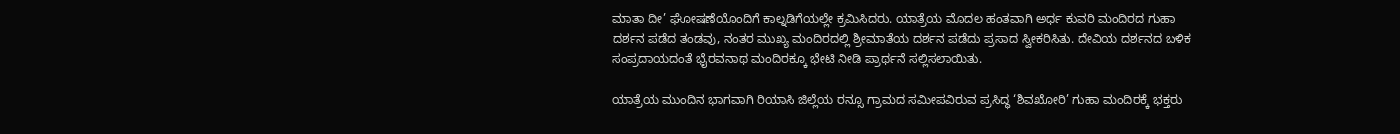ಮಾತಾ ದೀ’ ಘೋಷಣೆಯೊಂದಿಗೆ ಕಾಲ್ನಡಿಗೆಯಲ್ಲೇ ಕ್ರಮಿಸಿದರು. ಯಾತ್ರೆಯ ಮೊದಲ ಹಂತವಾಗಿ ಅರ್ಧ ಕುವರಿ ಮಂದಿರದ ಗುಹಾ ದರ್ಶನ ಪಡೆದ ತಂಡವು, ನಂತರ ಮುಖ್ಯ ಮಂದಿರದಲ್ಲಿ ಶ್ರೀಮಾತೆಯ ದರ್ಶನ ಪಡೆದು ಪ್ರಸಾದ ಸ್ವೀಕರಿಸಿತು. ದೇವಿಯ ದರ್ಶನದ ಬಳಿಕ ಸಂಪ್ರದಾಯದಂತೆ ಭೈರವನಾಥ ಮಂದಿರಕ್ಕೂ ಭೇಟಿ ನೀಡಿ ಪ್ರಾರ್ಥನೆ ಸಲ್ಲಿಸಲಾಯಿತು.

ಯಾತ್ರೆಯ ಮುಂದಿನ ಭಾಗವಾಗಿ ರಿಯಾಸಿ ಜಿಲ್ಲೆಯ ರನ್ಸೂ ಗ್ರಾಮದ ಸಮೀಪವಿರುವ ಪ್ರಸಿದ್ಧ ‘ಶಿವಖೋರಿ’ ಗುಹಾ ಮಂದಿರಕ್ಕೆ ಭಕ್ತರು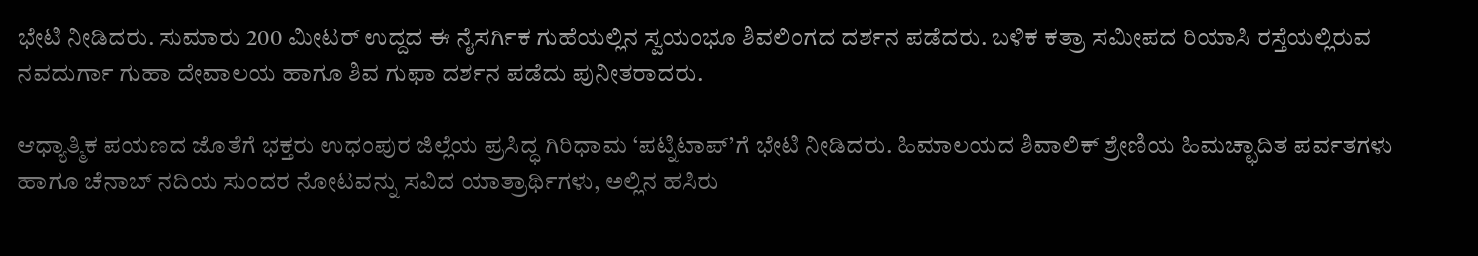ಭೇಟಿ ನೀಡಿದರು. ಸುಮಾರು 200 ಮೀಟರ್ ಉದ್ದದ ಈ ನೈಸರ್ಗಿಕ ಗುಹೆಯಲ್ಲಿನ ಸ್ವಯಂಭೂ ಶಿವಲಿಂಗದ ದರ್ಶನ ಪಡೆದರು. ಬಳಿಕ ಕತ್ರಾ ಸಮೀಪದ ರಿಯಾಸಿ ರಸ್ತೆಯಲ್ಲಿರುವ ನವದುರ್ಗಾ ಗುಹಾ ದೇವಾಲಯ ಹಾಗೂ ಶಿವ ಗುಫಾ ದರ್ಶನ ಪಡೆದು ಪುನೀತರಾದರು.

ಆಧ್ಯಾತ್ಮಿಕ ಪಯಣದ ಜೊತೆಗೆ ಭಕ್ತರು ಉಧಂಪುರ ಜಿಲ್ಲೆಯ ಪ್ರಸಿದ್ಧ ಗಿರಿಧಾಮ ‘ಪಟ್ನಿಟಾಪ್’ಗೆ ಭೇಟಿ ನೀಡಿದರು. ಹಿಮಾಲಯದ ಶಿವಾಲಿಕ್ ಶ್ರೇಣಿಯ ಹಿಮಚ್ಛಾದಿತ ಪರ್ವತಗಳು ಹಾಗೂ ಚೆನಾಬ್ ನದಿಯ ಸುಂದರ ನೋಟವನ್ನು ಸವಿದ ಯಾತ್ರಾರ್ಥಿಗಳು, ಅಲ್ಲಿನ ಹಸಿರು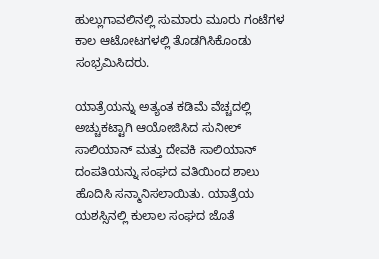ಹುಲ್ಲುಗಾವಲಿನಲ್ಲಿ ಸುಮಾರು ಮೂರು ಗಂಟೆಗಳ ಕಾಲ ಆಟೋಟಗಳಲ್ಲಿ ತೊಡಗಿಸಿಕೊಂಡು ಸಂಭ್ರಮಿಸಿದರು.

ಯಾತ್ರೆಯನ್ನು ಅತ್ಯಂತ ಕಡಿಮೆ ವೆಚ್ಚದಲ್ಲಿ ಅಚ್ಚುಕಟ್ಟಾಗಿ ಆಯೋಜಿಸಿದ ಸುನೀಲ್ ಸಾಲಿಯಾನ್ ಮತ್ತು ದೇವಕಿ ಸಾಲಿಯಾನ್ ದಂಪತಿಯನ್ನು ಸಂಘದ ವತಿಯಿಂದ ಶಾಲು ಹೊದಿಸಿ ಸನ್ಮಾನಿಸಲಾಯಿತು. ಯಾತ್ರೆಯ ಯಶಸ್ಸಿನಲ್ಲಿ ಕುಲಾಲ ಸಂಘದ ಜೊತೆ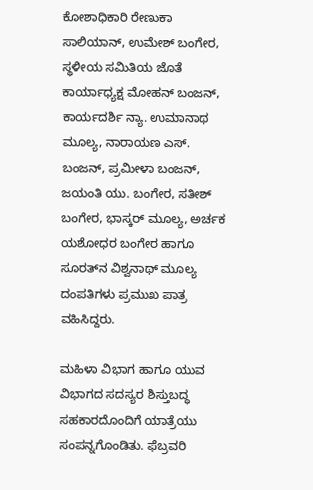ಕೋಶಾಧಿಕಾರಿ ರೇಣುಕಾ ಸಾಲಿಯಾನ್, ಉಮೇಶ್ ಬಂಗೇರ, ಸ್ಥಳೀಯ ಸಮಿತಿಯ ಜೊತೆ ಕಾರ್ಯಾಧ್ಯಕ್ಷ ಮೋಹನ್ ಬಂಜನ್, ಕಾರ್ಯದರ್ಶಿ ನ್ಯಾ. ಉಮಾನಾಥ ಮೂಲ್ಯ, ನಾರಾಯಣ ಎಸ್. ಬಂಜನ್, ಪ್ರಮೀಳಾ ಬಂಜನ್, ಜಯಂತಿ ಯು. ಬಂಗೇರ, ಸತೀಶ್ ಬಂಗೇರ, ಭಾಸ್ಕರ್ ಮೂಲ್ಯ, ಅರ್ಚಕ ಯಶೋಧರ ಬಂಗೇರ ಹಾಗೂ ಸೂರತ್‌ನ ವಿಶ್ವನಾಥ್ ಮೂಲ್ಯ ದಂಪತಿಗಳು ಪ್ರಮುಖ ಪಾತ್ರ ವಹಿಸಿದ್ದರು.

ಮಹಿಳಾ ವಿಭಾಗ ಹಾಗೂ ಯುವ ವಿಭಾಗದ ಸದಸ್ಯರ ಶಿಸ್ತುಬದ್ಧ ಸಹಕಾರದೊಂದಿಗೆ ಯಾತ್ರೆಯು ಸಂಪನ್ನಗೊಂಡಿತು. ಫೆಬ್ರವರಿ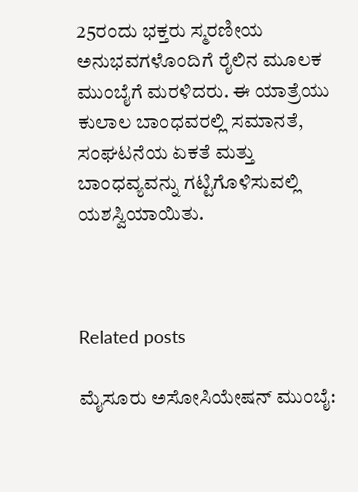25ರಂದು ಭಕ್ತರು ಸ್ಮರಣೀಯ ಅನುಭವಗಳೊಂದಿಗೆ ರೈಲಿನ ಮೂಲಕ ಮುಂಬೈಗೆ ಮರಳಿದರು. ಈ ಯಾತ್ರೆಯು ಕುಲಾಲ ಬಾಂಧವರಲ್ಲಿ ಸಮಾನತೆ, ಸಂಘಟನೆಯ ಏಕತೆ ಮತ್ತು ಬಾಂಧವ್ಯವನ್ನು ಗಟ್ಟಿಗೊಳಿಸುವಲ್ಲಿ ಯಶಸ್ವಿಯಾಯಿತು.



Related posts

ಮೈಸೂರು ಅಸೋಸಿಯೇಷನ್ ಮುಂಬೈ: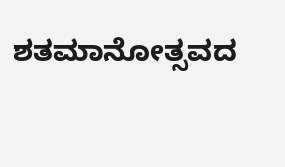ಶತಮಾನೋತ್ಸವದ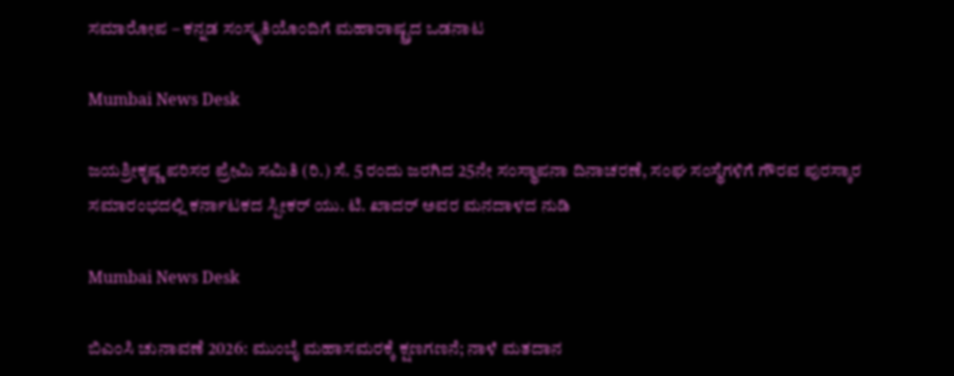ಸಮಾರೋಪ – ಕನ್ನಡ ಸಂಸ್ಕೃತಿಯೊಂದಿಗೆ ಮಹಾರಾಷ್ಟ್ರದ ಒಡನಾಟ

Mumbai News Desk

ಜಯಶ್ರೀಕೃಷ್ಣ ಪರಿಸರ ಪ್ರೇಮಿ ಸಮಿತಿ (ರಿ.) ಸೆ. 5 ರಂದು ಜರಗಿದ 25ನೇ ಸಂಸ್ಥಾಪನಾ ದಿನಾಚರಣೆ, ಸಂಘ ಸಂಸ್ಥೆಗಳಿಗೆ ಗೌರವ ಪುರಸ್ಕಾರ ಸಮಾರಂಭದಲ್ಲಿ ಕರ್ನಾಟಕದ ಸ್ಪೀಕರ್ ಯು. ಟಿ. ಖಾದರ್ ಅವರ ಮನದಾಳದ ನುಡಿ

Mumbai News Desk

ಬಿಎಂಸಿ ಚುನಾವಣೆ 2026: ಮುಂಬೈ ಮಹಾಸಮರಕ್ಕೆ ಕ್ಷಣಗಣನೆ; ನಾಳೆ ಮತದಾನ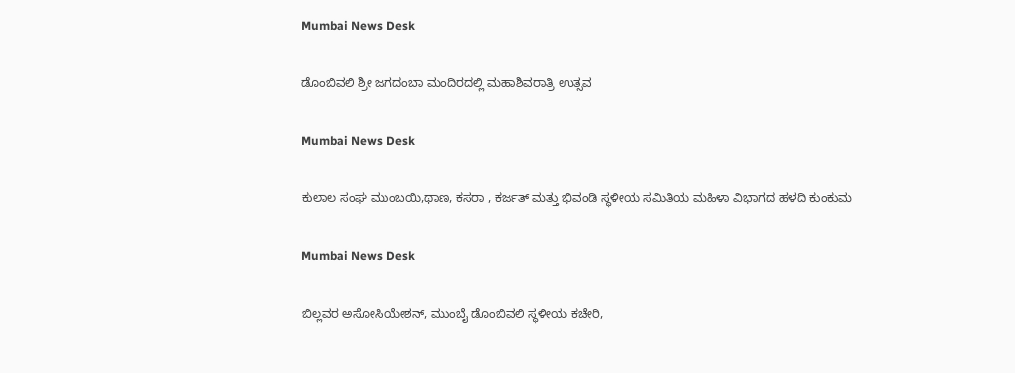Mumbai News Desk

ಡೊಂಬಿವಲಿ ಶ್ರೀ ಜಗದಂಬಾ ಮಂದಿರದಲ್ಲಿ ಮಹಾಶಿವರಾತ್ರಿ ಉತ್ಸವ

Mumbai News Desk

ಕುಲಾಲ ಸಂಘ ಮುಂಬಯಿ,ಥಾಣ, ಕಸರಾ , ಕರ್ಜತ್ ಮತ್ತು ಭಿವಂಡಿ ಸ್ಥಳೀಯ ಸಮಿತಿಯ ಮಹಿಳಾ ವಿಭಾಗದ ಹಳದಿ ಕುಂಕುಮ

Mumbai News Desk

ಬಿಲ್ಲವರ ಅಸೋಸಿಯೇಶನ್, ಮುಂಬೈ ಡೊಂಬಿವಲಿ ಸ್ಥಳೀಯ ಕಚೇರಿ,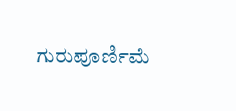ಗುರುಪೂರ್ಣಿಮೆ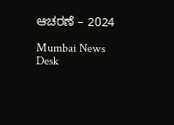ಆಚರಣೆ – 2024

Mumbai News Desk